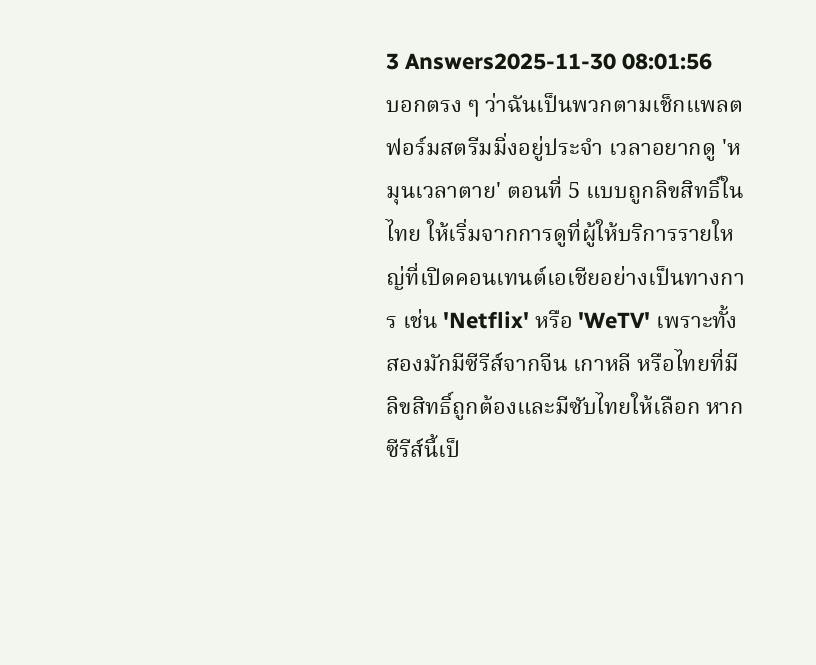3 Answers2025-11-30 08:01:56
บอกตรง ๆ ว่าฉันเป็นพวกตามเช็กแพลตฟอร์มสตรีมมิ่งอยู่ประจำ เวลาอยากดู 'หมุนเวลาตาย' ตอนที่ 5 แบบถูกลิขสิทธิ์ในไทย ให้เริ่มจากการดูที่ผู้ให้บริการรายใหญ่ที่เปิดคอนเทนต์เอเชียอย่างเป็นทางการ เช่น 'Netflix' หรือ 'WeTV' เพราะทั้งสองมักมีซีรีส์จากจีน เกาหลี หรือไทยที่มีลิขสิทธิ์ถูกต้องและมีซับไทยให้เลือก หากซีรีส์นี้เป็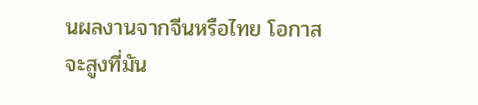นผลงานจากจีนหรือไทย โอกาสจะสูงที่มัน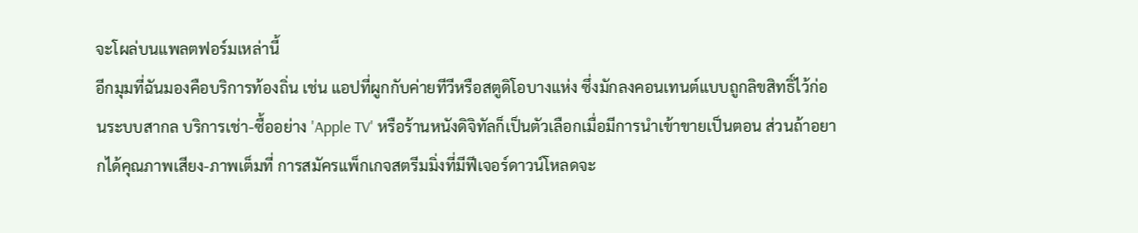จะโผล่บนแพลตฟอร์มเหล่านี้
อีกมุมที่ฉันมองคือบริการท้องถิ่น เช่น แอปที่ผูกกับค่ายทีวีหรือสตูดิโอบางแห่ง ซึ่งมักลงคอนเทนต์แบบถูกลิขสิทธิ์ไว้ก่อนระบบสากล บริการเช่า-ซื้ออย่าง 'Apple TV' หรือร้านหนังดิจิทัลก็เป็นตัวเลือกเมื่อมีการนำเข้าขายเป็นตอน ส่วนถ้าอยากได้คุณภาพเสียง-ภาพเต็มที่ การสมัครแพ็กเกจสตรีมมิ่งที่มีฟีเจอร์ดาวน์โหลดจะ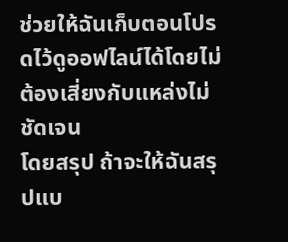ช่วยให้ฉันเก็บตอนโปรดไว้ดูออฟไลน์ได้โดยไม่ต้องเสี่ยงกับแหล่งไม่ชัดเจน
โดยสรุป ถ้าจะให้ฉันสรุปแบ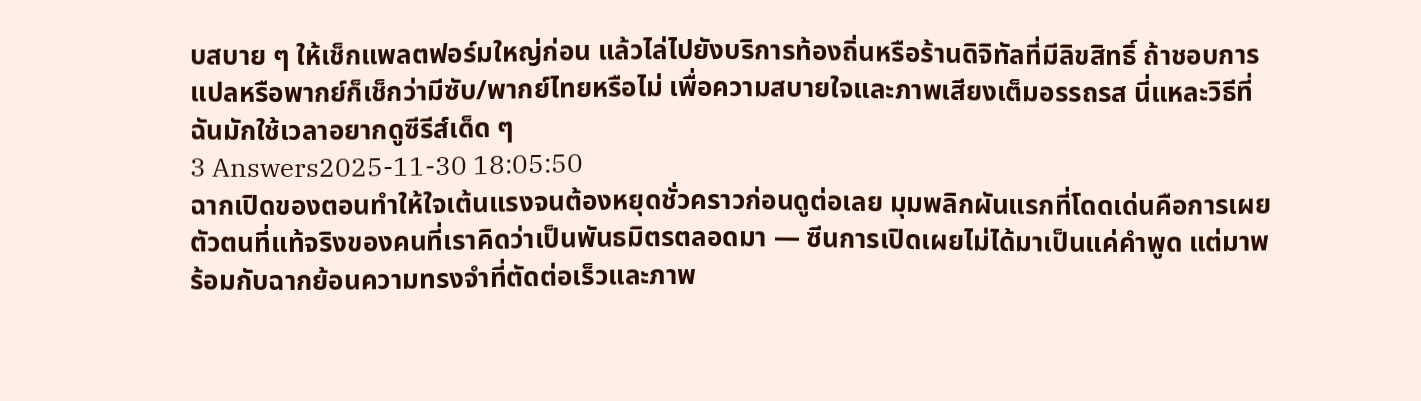บสบาย ๆ ให้เช็กแพลตฟอร์มใหญ่ก่อน แล้วไล่ไปยังบริการท้องถิ่นหรือร้านดิจิทัลที่มีลิขสิทธิ์ ถ้าชอบการแปลหรือพากย์ก็เช็กว่ามีซับ/พากย์ไทยหรือไม่ เพื่อความสบายใจและภาพเสียงเต็มอรรถรส นี่แหละวิธีที่ฉันมักใช้เวลาอยากดูซีรีส์เด็ด ๆ
3 Answers2025-11-30 18:05:50
ฉากเปิดของตอนทำให้ใจเต้นแรงจนต้องหยุดชั่วคราวก่อนดูต่อเลย มุมพลิกผันแรกที่โดดเด่นคือการเผยตัวตนที่แท้จริงของคนที่เราคิดว่าเป็นพันธมิตรตลอดมา — ซีนการเปิดเผยไม่ได้มาเป็นแค่คำพูด แต่มาพร้อมกับฉากย้อนความทรงจำที่ตัดต่อเร็วและภาพ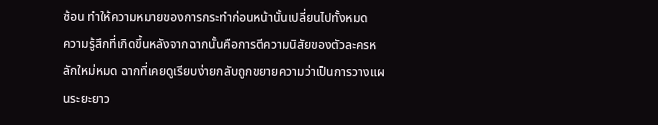ซ้อน ทำให้ความหมายของการกระทำก่อนหน้านั้นเปลี่ยนไปทั้งหมด
ความรู้สึกที่เกิดขึ้นหลังจากฉากนั้นคือการตีความนิสัยของตัวละครหลักใหม่หมด ฉากที่เคยดูเรียบง่ายกลับถูกขยายความว่าเป็นการวางแผนระยะยาว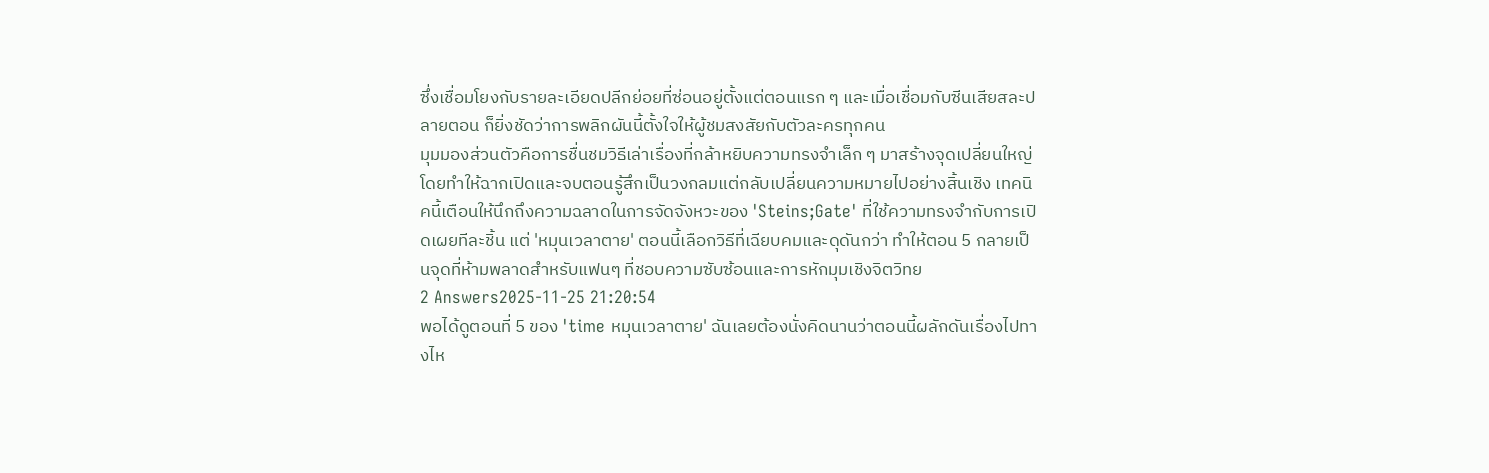ซึ่งเชื่อมโยงกับรายละเอียดปลีกย่อยที่ซ่อนอยู่ตั้งแต่ตอนแรก ๆ และเมื่อเชื่อมกับซีนเสียสละปลายตอน ก็ยิ่งชัดว่าการพลิกผันนี้ตั้งใจให้ผู้ชมสงสัยกับตัวละครทุกคน
มุมมองส่วนตัวคือการชื่นชมวิธีเล่าเรื่องที่กล้าหยิบความทรงจำเล็ก ๆ มาสร้างจุดเปลี่ยนใหญ่ โดยทำให้ฉากเปิดและจบตอนรู้สึกเป็นวงกลมแต่กลับเปลี่ยนความหมายไปอย่างสิ้นเชิง เทคนิคนี้เตือนให้นึกถึงความฉลาดในการจัดจังหวะของ 'Steins;Gate' ที่ใช้ความทรงจำกับการเปิดเผยทีละชิ้น แต่ 'หมุนเวลาตาย' ตอนนี้เลือกวิธีที่เฉียบคมและดุดันกว่า ทำให้ตอน 5 กลายเป็นจุดที่ห้ามพลาดสำหรับแฟนๆ ที่ชอบความซับซ้อนและการหักมุมเชิงจิตวิทย
2 Answers2025-11-25 21:20:54
พอได้ดูตอนที่ 5 ของ 'time หมุนเวลาตาย' ฉันเลยต้องนั่งคิดนานว่าตอนนี้ผลักดันเรื่องไปทางไห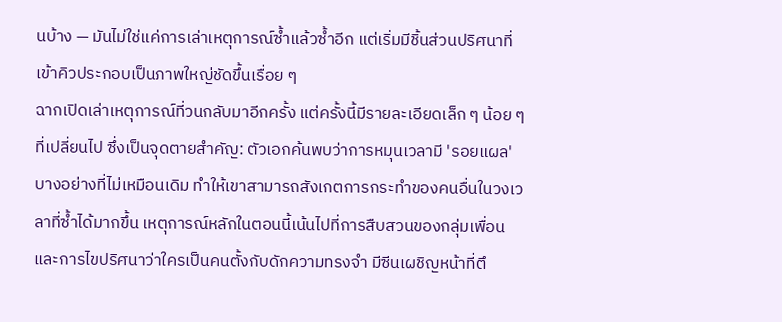นบ้าง — มันไม่ใช่แค่การเล่าเหตุการณ์ซ้ำแล้วซ้ำอีก แต่เริ่มมีชิ้นส่วนปริศนาที่เข้าคิวประกอบเป็นภาพใหญ่ชัดขึ้นเรื่อย ๆ
ฉากเปิดเล่าเหตุการณ์ที่วนกลับมาอีกครั้ง แต่ครั้งนี้มีรายละเอียดเล็ก ๆ น้อย ๆ ที่เปลี่ยนไป ซึ่งเป็นจุดตายสำคัญ: ตัวเอกค้นพบว่าการหมุนเวลามี 'รอยแผล' บางอย่างที่ไม่เหมือนเดิม ทำให้เขาสามารถสังเกตการกระทำของคนอื่นในวงเวลาที่ซ้ำได้มากขึ้น เหตุการณ์หลักในตอนนี้เน้นไปที่การสืบสวนของกลุ่มเพื่อนและการไขปริศนาว่าใครเป็นคนตั้งกับดักความทรงจำ มีซีนเผชิญหน้าที่ตึ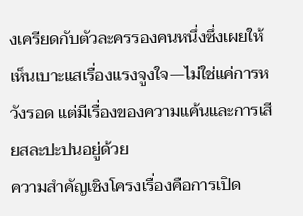งเครียดกับตัวละครรองคนหนึ่งซึ่งเผยให้เห็นเบาะแสเรื่องแรงจูงใจ—ไม่ใช่แค่การหวังรอด แต่มีเรื่องของความแค้นและการเสียสละปะปนอยู่ด้วย
ความสำคัญเชิงโครงเรื่องคือการเปิด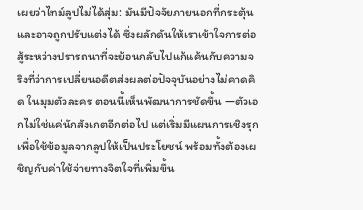เผยว่าไทม์ลูปไม่ได้สุ่ม: มันมีปัจจัยภายนอกที่กระตุ้นและอาจถูกปรับแต่งได้ ซึ่งผลักดันให้เราเข้าใจการต่อสู้ระหว่างปรารถนาที่จะย้อนกลับไปแก้แค้นกับความจริงที่ว่าการเปลี่ยนอดีตส่งผลต่อปัจจุบันอย่างไม่คาดคิด ในมุมตัวละคร ตอนนี้เห็นพัฒนาการชัดขึ้น —ตัวเอกไม่ใช่แค่นักสังเกตอีกต่อไป แต่เริ่มมีแผนการเชิงรุกเพื่อใช้ข้อมูลจากลูปให้เป็นประโยชน์ พร้อมทั้งต้องเผชิญกับค่าใช้จ่ายทางจิตใจที่เพิ่มขึ้น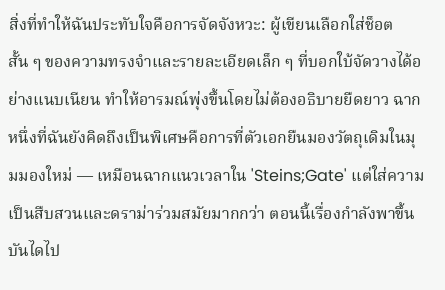สิ่งที่ทำให้ฉันประทับใจคือการจัดจังหวะ: ผู้เขียนเลือกใส่ช็อตสั้น ๆ ของความทรงจำและรายละเอียดเล็ก ๆ ที่บอกใบ้จัดวางได้อย่างแนบเนียน ทำให้อารมณ์พุ่งขึ้นโดยไม่ต้องอธิบายยืดยาว ฉากหนึ่งที่ฉันยังคิดถึงเป็นพิเศษคือการที่ตัวเอกยืนมองวัตถุเดิมในมุมมองใหม่ — เหมือนฉากแนวเวลาใน 'Steins;Gate' แต่ใส่ความเป็นสืบสวนและดราม่าร่วมสมัยมากกว่า ตอนนี้เรื่องกำลังพาขึ้นบันไดไป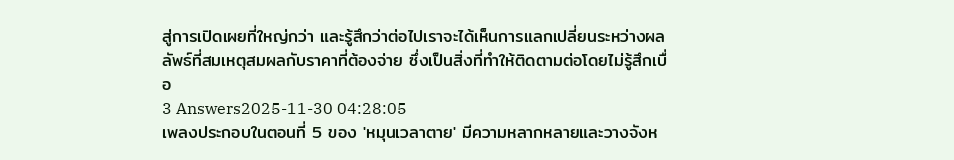สู่การเปิดเผยที่ใหญ่กว่า และรู้สึกว่าต่อไปเราจะได้เห็นการแลกเปลี่ยนระหว่างผลลัพธ์ที่สมเหตุสมผลกับราคาที่ต้องจ่าย ซึ่งเป็นสิ่งที่ทำให้ติดตามต่อโดยไม่รู้สึกเบื่อ
3 Answers2025-11-30 04:28:05
เพลงประกอบในตอนที่ 5 ของ 'หมุนเวลาตาย' มีความหลากหลายและวางจังห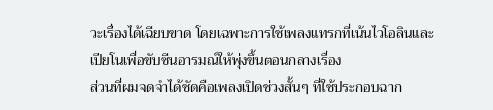วะเรื่องได้เฉียบขาด โดยเฉพาะการใช้เพลงแทรกที่เน้นไวโอลินและเปียโนเพื่อขับซีนอารมณ์ให้พุ่งขึ้นตอนกลางเรื่อง
ส่วนที่ผมจดจำได้ชัดคือเพลงเปิดช่วงสั้นๆ ที่ใช้ประกอบฉาก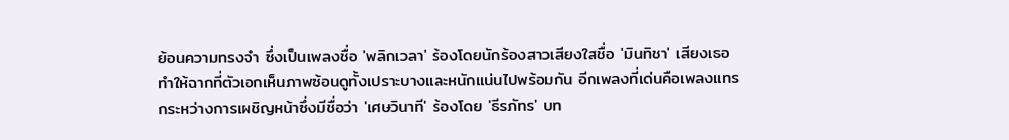ย้อนความทรงจำ ซึ่งเป็นเพลงชื่อ 'พลิกเวลา' ร้องโดยนักร้องสาวเสียงใสชื่อ 'มินทิชา' เสียงเธอทำให้ฉากที่ตัวเอกเห็นภาพซ้อนดูทั้งเปราะบางและหนักแน่นไปพร้อมกัน อีกเพลงที่เด่นคือเพลงแทรกระหว่างการเผชิญหน้าซึ่งมีชื่อว่า 'เศษวินาที' ร้องโดย 'ธีรภัทร' บท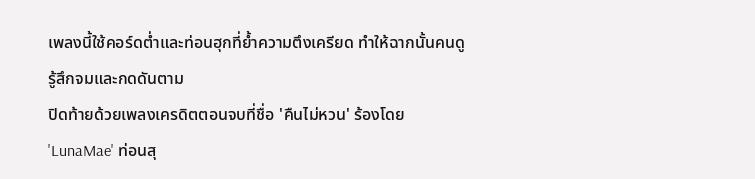เพลงนี้ใช้คอร์ดต่ำและท่อนฮุกที่ย้ำความตึงเครียด ทำให้ฉากนั้นคนดูรู้สึกจมและกดดันตาม
ปิดท้ายด้วยเพลงเครดิตตอนจบที่ชื่อ 'คืนไม่หวน' ร้องโดย 'LunaMae' ท่อนสุ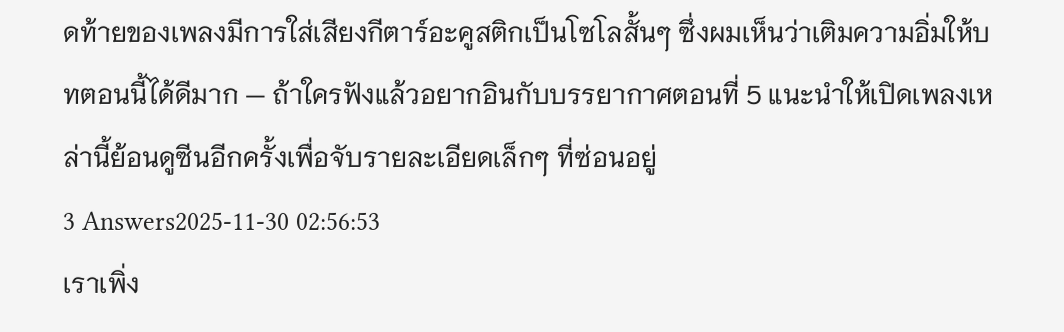ดท้ายของเพลงมีการใส่เสียงกีตาร์อะคูสติกเป็นโซโลสั้นๆ ซึ่งผมเห็นว่าเติมความอิ่มให้บทตอนนี้ได้ดีมาก — ถ้าใครฟังแล้วอยากอินกับบรรยากาศตอนที่ 5 แนะนำให้เปิดเพลงเหล่านี้ย้อนดูซีนอีกครั้งเพื่อจับรายละเอียดเล็กๆ ที่ซ่อนอยู่
3 Answers2025-11-30 02:56:53
เราเพิ่ง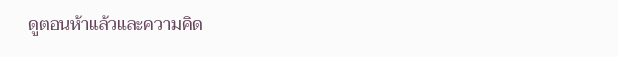ดูตอนห้าแล้วและความคิด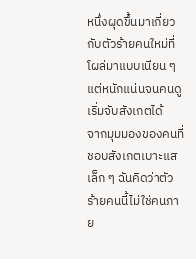หนึ่งผุดขึ้นมาเกี่ยวกับตัวร้ายคนใหม่ที่โผล่มาแบบเนียน ๆ แต่หนักแน่นจนคนดูเริ่มจับสังเกตได้
จากมุมมองของคนที่ชอบสังเกตเบาะแสเล็ก ๆ ฉันคิดว่าตัวร้ายคนนี้ไม่ใช่คนภาย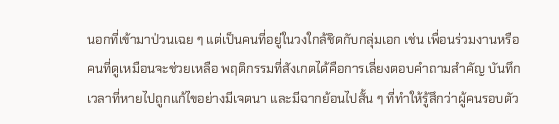นอกที่เข้ามาป่วนเฉย ๆ แต่เป็นคนที่อยู่ในวงใกล้ชิดกับกลุ่มเอก เช่น เพื่อนร่วมงานหรือคนที่ดูเหมือนจะช่วยเหลือ พฤติกรรมที่สังเกตได้คือการเลี่ยงตอบคำถามสำคัญ บันทึกเวลาที่หายไปถูกแก้ไขอย่างมีเจตนา และมีฉากย้อนไปสั้น ๆ ที่ทำให้รู้สึกว่าผู้คนรอบตัว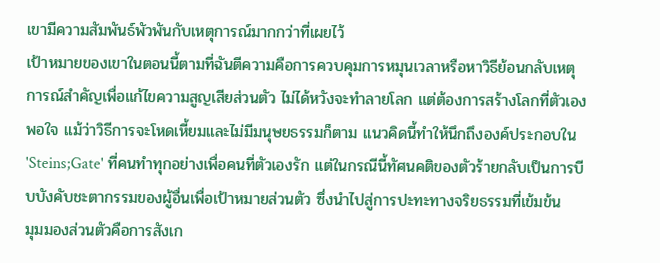เขามีความสัมพันธ์พัวพันกับเหตุการณ์มากกว่าที่เผยไว้
เป้าหมายของเขาในตอนนี้ตามที่ฉันตีความคือการควบคุมการหมุนเวลาหรือหาวิธีย้อนกลับเหตุการณ์สำคัญเพื่อแก้ไขความสูญเสียส่วนตัว ไม่ได้หวังจะทำลายโลก แต่ต้องการสร้างโลกที่ตัวเองพอใจ แม้ว่าวิธีการจะโหดเหี้ยมและไม่มีมนุษยธรรมก็ตาม แนวคิดนี้ทำให้นึกถึงองค์ประกอบใน 'Steins;Gate' ที่คนทำทุกอย่างเพื่อคนที่ตัวเองรัก แต่ในกรณีนี้ทัศนคติของตัวร้ายกลับเป็นการบีบบังคับชะตากรรมของผู้อื่นเพื่อเป้าหมายส่วนตัว ซึ่งนำไปสู่การปะทะทางจริยธรรมที่เข้มข้น
มุมมองส่วนตัวคือการสังเก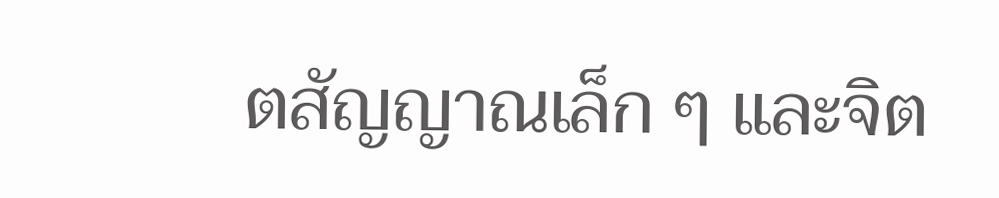ตสัญญาณเล็ก ๆ และจิต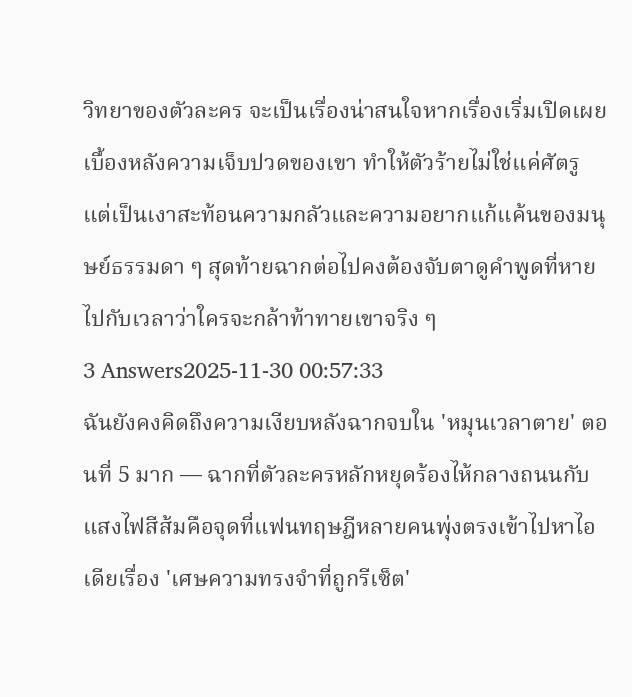วิทยาของตัวละคร จะเป็นเรื่องน่าสนใจหากเรื่องเริ่มเปิดเผยเบื้องหลังความเจ็บปวดของเขา ทำให้ตัวร้ายไม่ใช่แค่ศัตรู แต่เป็นเงาสะท้อนความกลัวและความอยากแก้แค้นของมนุษย์ธรรมดา ๆ สุดท้ายฉากต่อไปคงต้องจับตาดูคำพูดที่หายไปกับเวลาว่าใครจะกล้าท้าทายเขาจริง ๆ
3 Answers2025-11-30 00:57:33
ฉันยังคงคิดถึงความเงียบหลังฉากจบใน 'หมุนเวลาตาย' ตอนที่ 5 มาก — ฉากที่ตัวละครหลักหยุดร้องไห้กลางถนนกับแสงไฟสีส้มคือจุดที่แฟนทฤษฎีหลายคนพุ่งตรงเข้าไปหาไอเดียเรื่อง 'เศษความทรงจำที่ถูกรีเซ็ต'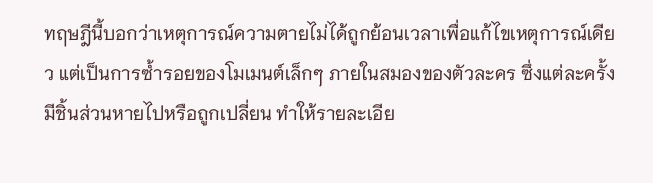ทฤษฎีนี้บอกว่าเหตุการณ์ความตายไม่ได้ถูกย้อนเวลาเพื่อแก้ไขเหตุการณ์เดียว แต่เป็นการซ้ำรอยของโมเมนต์เล็กๆ ภายในสมองของตัวละคร ซึ่งแต่ละครั้งมีชิ้นส่วนหายไปหรือถูกเปลี่ยน ทำให้รายละเอีย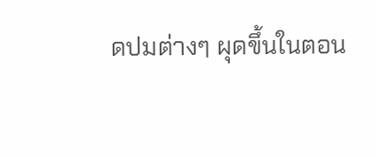ดปมต่างๆ ผุดขึ้นในตอน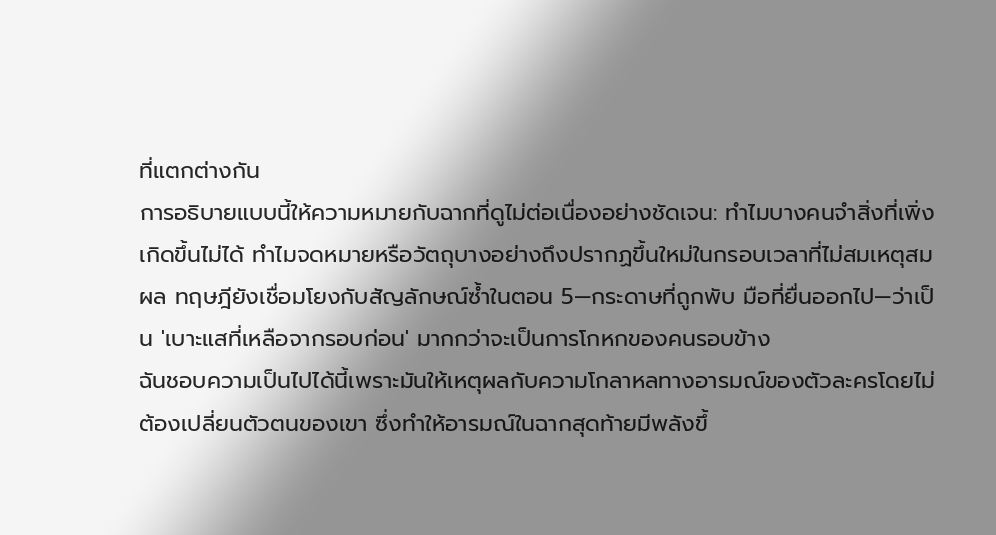ที่แตกต่างกัน
การอธิบายแบบนี้ให้ความหมายกับฉากที่ดูไม่ต่อเนื่องอย่างชัดเจน: ทำไมบางคนจำสิ่งที่เพิ่งเกิดขึ้นไม่ได้ ทำไมจดหมายหรือวัตถุบางอย่างถึงปรากฏขึ้นใหม่ในกรอบเวลาที่ไม่สมเหตุสมผล ทฤษฎียังเชื่อมโยงกับสัญลักษณ์ซ้ำในตอน 5—กระดาษที่ถูกพับ มือที่ยื่นออกไป—ว่าเป็น 'เบาะแสที่เหลือจากรอบก่อน' มากกว่าจะเป็นการโกหกของคนรอบข้าง
ฉันชอบความเป็นไปได้นี้เพราะมันให้เหตุผลกับความโกลาหลทางอารมณ์ของตัวละครโดยไม่ต้องเปลี่ยนตัวตนของเขา ซึ่งทำให้อารมณ์ในฉากสุดท้ายมีพลังขึ้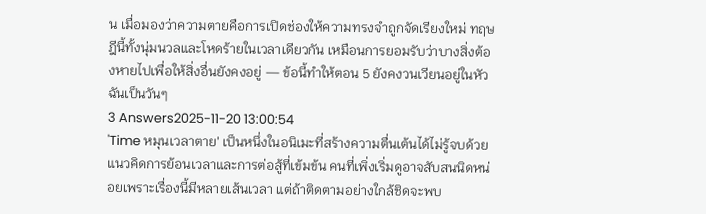น เมื่อมองว่าความตายคือการเปิดช่องให้ความทรงจำถูกจัดเรียงใหม่ ทฤษฎีนี้ทั้งนุ่มนวลและโหดร้ายในเวลาเดียวกัน เหมือนการยอมรับว่าบางสิ่งต้องหายไปเพื่อให้สิ่งอื่นยังคงอยู่ — ข้อนี้ทำให้ตอน 5 ยังคงวนเวียนอยู่ในหัวฉันเป็นวันๆ
3 Answers2025-11-20 13:00:54
'Time หมุนเวลาตาย' เป็นหนึ่งในอนิเมะที่สร้างความตื่นเต้นได้ไม่รู้จบด้วยแนวคิดการย้อนเวลาและการต่อสู้ที่เข้มข้น คนที่เพิ่งเริ่มดูอาจสับสนนิดหน่อยเพราะเรื่องนี้มีหลายเส้นเวลา แต่ถ้าติดตามอย่างใกล้ชิดจะพบ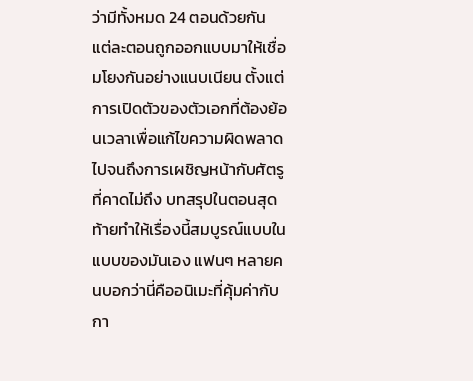ว่ามีทั้งหมด 24 ตอนด้วยกัน
แต่ละตอนถูกออกแบบมาให้เชื่อมโยงกันอย่างแนบเนียน ตั้งแต่การเปิดตัวของตัวเอกที่ต้องย้อนเวลาเพื่อแก้ไขความผิดพลาด ไปจนถึงการเผชิญหน้ากับศัตรูที่คาดไม่ถึง บทสรุปในตอนสุดท้ายทำให้เรื่องนี้สมบูรณ์แบบในแบบของมันเอง แฟนๆ หลายคนบอกว่านี่คืออนิเมะที่คุ้มค่ากับกา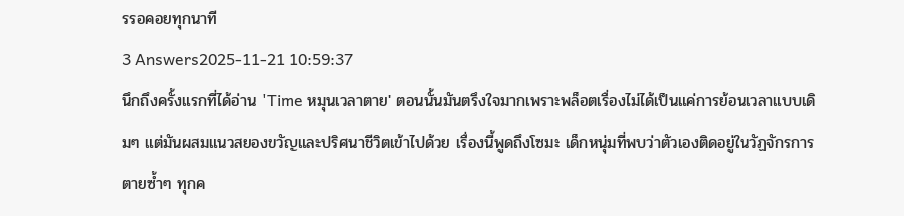รรอคอยทุกนาที
3 Answers2025-11-21 10:59:37
นึกถึงครั้งแรกที่ได้อ่าน 'Time หมุนเวลาตาย' ตอนนั้นมันตรึงใจมากเพราะพล็อตเรื่องไม่ได้เป็นแค่การย้อนเวลาแบบเดิมๆ แต่มันผสมแนวสยองขวัญและปริศนาชีวิตเข้าไปด้วย เรื่องนี้พูดถึงโซมะ เด็กหนุ่มที่พบว่าตัวเองติดอยู่ในวัฏจักรการตายซ้ำๆ ทุกค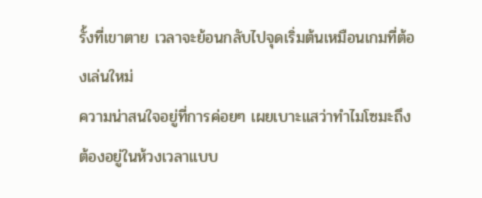รั้งที่เขาตาย เวลาจะย้อนกลับไปจุดเริ่มต้นเหมือนเกมที่ต้องเล่นใหม่
ความน่าสนใจอยู่ที่การค่อยๆ เผยเบาะแสว่าทำไมโซมะถึงต้องอยู่ในห้วงเวลาแบบ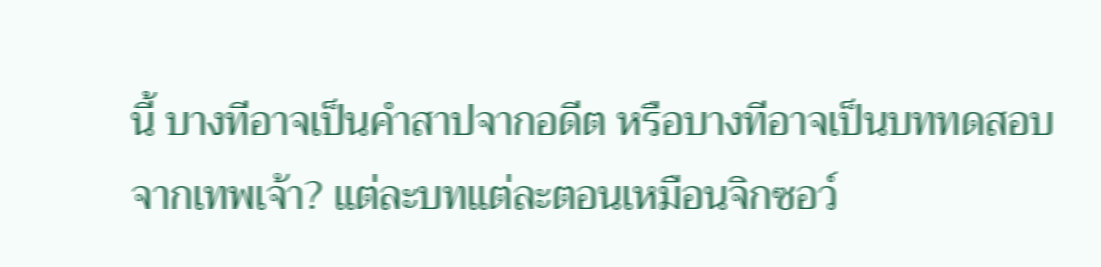นี้ บางทีอาจเป็นคำสาปจากอดีต หรือบางทีอาจเป็นบททดสอบจากเทพเจ้า? แต่ละบทแต่ละตอนเหมือนจิกซอว์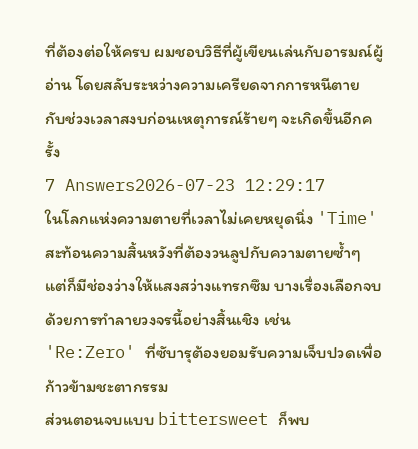ที่ต้องต่อให้ครบ ผมชอบวิธีที่ผู้เขียนเล่นกับอารมณ์ผู้อ่าน โดยสลับระหว่างความเครียดจากการหนีตาย กับช่วงเวลาสงบก่อนเหตุการณ์ร้ายๆ จะเกิดขึ้นอีกครั้ง
7 Answers2026-07-23 12:29:17
ในโลกแห่งความตายที่เวลาไม่เคยหยุดนิ่ง 'Time' สะท้อนความสิ้นหวังที่ต้องวนลูปกับความตายซ้ำๆ แต่ก็มีช่องว่างให้แสงสว่างแทรกซึม บางเรื่องเลือกจบด้วยการทำลายวงจรนี้อย่างสิ้นเชิง เช่น 'Re:Zero' ที่ซับารุต้องยอมรับความเจ็บปวดเพื่อก้าวข้ามชะตากรรม
ส่วนตอนจบแบบ bittersweet ก็พบ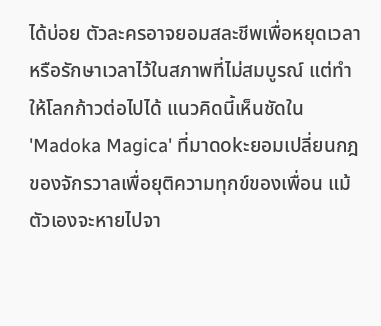ได้บ่อย ตัวละครอาจยอมสละชีพเพื่อหยุดเวลา หรือรักษาเวลาไว้ในสภาพที่ไม่สมบูรณ์ แต่ทำให้โลกก้าวต่อไปได้ แนวคิดนี้เห็นชัดใน 'Madoka Magica' ที่มาดokะยอมเปลี่ยนกฎของจักรวาลเพื่อยุติความทุกข์ของเพื่อน แม้ตัวเองจะหายไปจา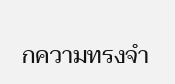กความทรงจำ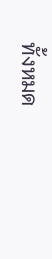ทั้งหมด